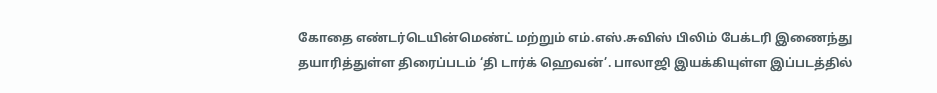கோதை எண்டர்டெயின்மெண்ட் மற்றும் எம்.எஸ்.சுவிஸ் பிலிம் பேக்டரி இணைந்து தயாரித்துள்ள திரைப்படம் ‘தி டார்க் ஹெவன்’. பாலாஜி இயக்கியுள்ள இப்படத்தில்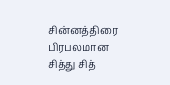சின்னத்திரை பிரபலமான சித்து சித்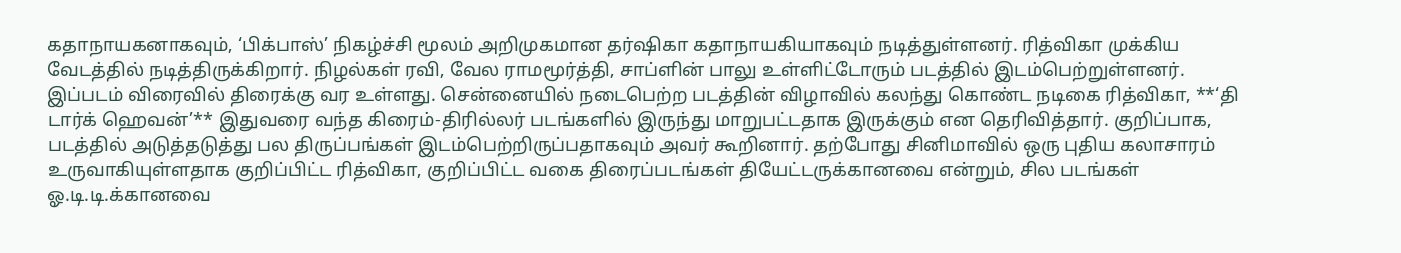கதாநாயகனாகவும், ‘பிக்பாஸ்’ நிகழ்ச்சி மூலம் அறிமுகமான தர்ஷிகா கதாநாயகியாகவும் நடித்துள்ளனர். ரித்விகா முக்கிய வேடத்தில் நடித்திருக்கிறார். நிழல்கள் ரவி, வேல ராமமூர்த்தி, சாப்ளின் பாலு உள்ளிட்டோரும் படத்தில் இடம்பெற்றுள்ளனர். இப்படம் விரைவில் திரைக்கு வர உள்ளது. சென்னையில் நடைபெற்ற படத்தின் விழாவில் கலந்து கொண்ட நடிகை ரித்விகா, **‘தி டார்க் ஹெவன்’** இதுவரை வந்த கிரைம்-திரில்லர் படங்களில் இருந்து மாறுபட்டதாக இருக்கும் என தெரிவித்தார். குறிப்பாக, படத்தில் அடுத்தடுத்து பல திருப்பங்கள் இடம்பெற்றிருப்பதாகவும் அவர் கூறினார். தற்போது சினிமாவில் ஒரு புதிய கலாசாரம் உருவாகியுள்ளதாக குறிப்பிட்ட ரித்விகா, குறிப்பிட்ட வகை திரைப்படங்கள் தியேட்டருக்கானவை என்றும், சில படங்கள் ஓ.டி.டி.க்கானவை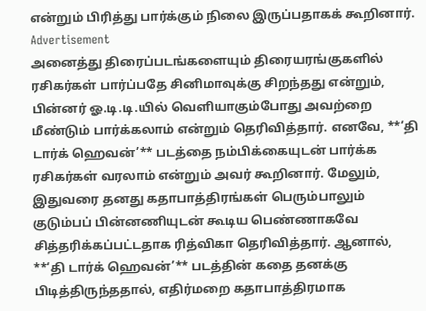என்றும் பிரித்து பார்க்கும் நிலை இருப்பதாகக் கூறினார்.
Advertisement
அனைத்து திரைப்படங்களையும் திரையரங்குகளில் ரசிகர்கள் பார்ப்பதே சினிமாவுக்கு சிறந்தது என்றும், பின்னர் ஓ.டி.டி.யில் வெளியாகும்போது அவற்றை மீண்டும் பார்க்கலாம் என்றும் தெரிவித்தார். எனவே, **‘தி டார்க் ஹெவன்’** படத்தை நம்பிக்கையுடன் பார்க்க ரசிகர்கள் வரலாம் என்றும் அவர் கூறினார். மேலும், இதுவரை தனது கதாபாத்திரங்கள் பெரும்பாலும் குடும்பப் பின்னணியுடன் கூடிய பெண்ணாகவே சித்தரிக்கப்பட்டதாக ரித்விகா தெரிவித்தார். ஆனால், **‘தி டார்க் ஹெவன்’** படத்தின் கதை தனக்கு பிடித்திருந்ததால், எதிர்மறை கதாபாத்திரமாக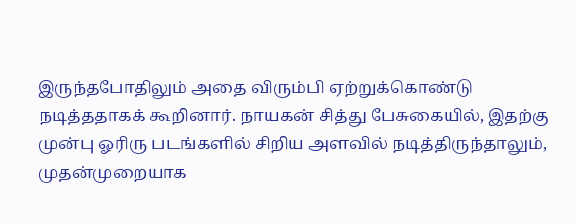இருந்தபோதிலும் அதை விரும்பி ஏற்றுக்கொண்டு நடித்ததாகக் கூறினார். நாயகன் சித்து பேசுகையில், இதற்கு முன்பு ஓரிரு படங்களில் சிறிய அளவில் நடித்திருந்தாலும், முதன்முறையாக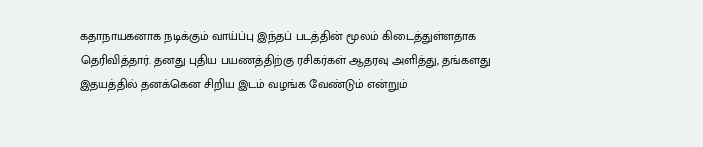கதாநாயகனாக நடிக்கும் வாய்ப்பு இந்தப் படத்தின் மூலம் கிடைத்துள்ளதாக தெரிவித்தார். தனது புதிய பயணத்திற்கு ரசிகர்கள் ஆதரவு அளித்து, தங்களது இதயத்தில் தனக்கென சிறிய இடம் வழங்க வேண்டும் என்றும்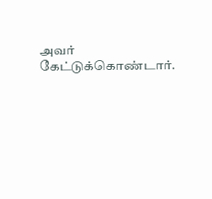அவர் கேட்டுக்கொண்டார்.